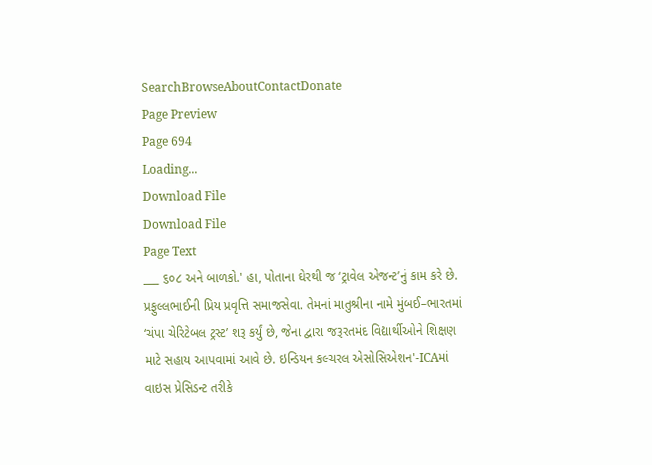SearchBrowseAboutContactDonate
Page Preview
Page 694
Loading...
Download File
Download File
Page Text
___ ૬૦૮ અને બાળકો.' હા, પોતાના ઘેરથી જ ‘ટ્રાવેલ એજન્ટ’નું કામ કરે છે. પ્રફુલ્લભાઈની પ્રિય પ્રવૃત્તિ સમાજસેવા. તેમનાં માતુશ્રીના નામે મુંબઈ–ભારતમાં ‘ચંપા ચેરિટેબલ ટ્રસ્ટ’ શરૂ કર્યું છે, જેના દ્વારા જરૂરતમંદ વિદ્યાર્થીઓને શિક્ષણ માટે સહાય આપવામાં આવે છે. ઇન્ડિયન કલ્ચરલ એસોસિએશન'-ICAમાં વાઇસ પ્રેસિડન્ટ તરીકે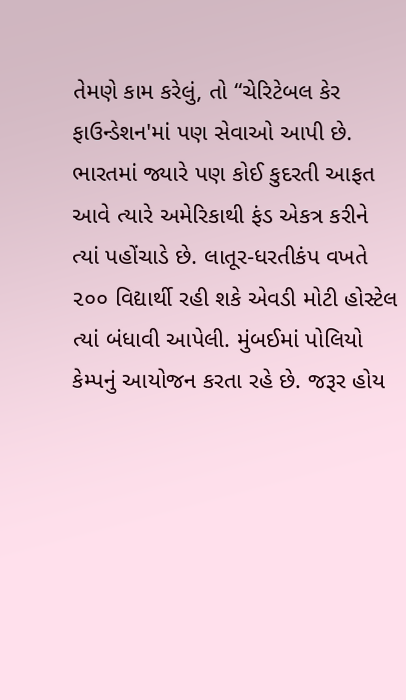તેમણે કામ કરેલું, તો “ચેરિટેબલ કેર ફાઉન્ડેશન'માં પણ સેવાઓ આપી છે. ભારતમાં જ્યારે પણ કોઈ કુદરતી આફત આવે ત્યારે અમેરિકાથી ફંડ એકત્ર કરીને ત્યાં પહોંચાડે છે. લાતૂર-ધરતીકંપ વખતે ૨૦૦ વિદ્યાર્થી રહી શકે એવડી મોટી હોસ્ટેલ ત્યાં બંધાવી આપેલી. મુંબઈમાં પોલિયો કેમ્પનું આયોજન કરતા રહે છે. જરૂર હોય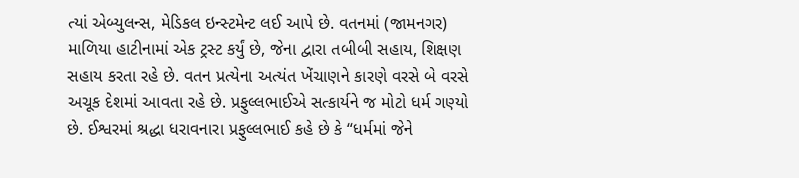ત્યાં એબ્યુલન્સ, મેડિકલ ઇન્સ્ટમેન્ટ લઈ આપે છે. વતનમાં (જામનગર) માળિયા હાટીનામાં એક ટ્રસ્ટ કર્યું છે, જેના દ્વારા તબીબી સહાય, શિક્ષણ સહાય કરતા રહે છે. વતન પ્રત્યેના અત્યંત ખેંચાણને કારણે વરસે બે વરસે અચૂક દેશમાં આવતા રહે છે. પ્રફુલ્લભાઈએ સત્કાર્યને જ મોટો ધર્મ ગણ્યો છે. ઈશ્વરમાં શ્રદ્ધા ધરાવનારા પ્રફુલ્લભાઈ કહે છે કે “ધર્મમાં જેને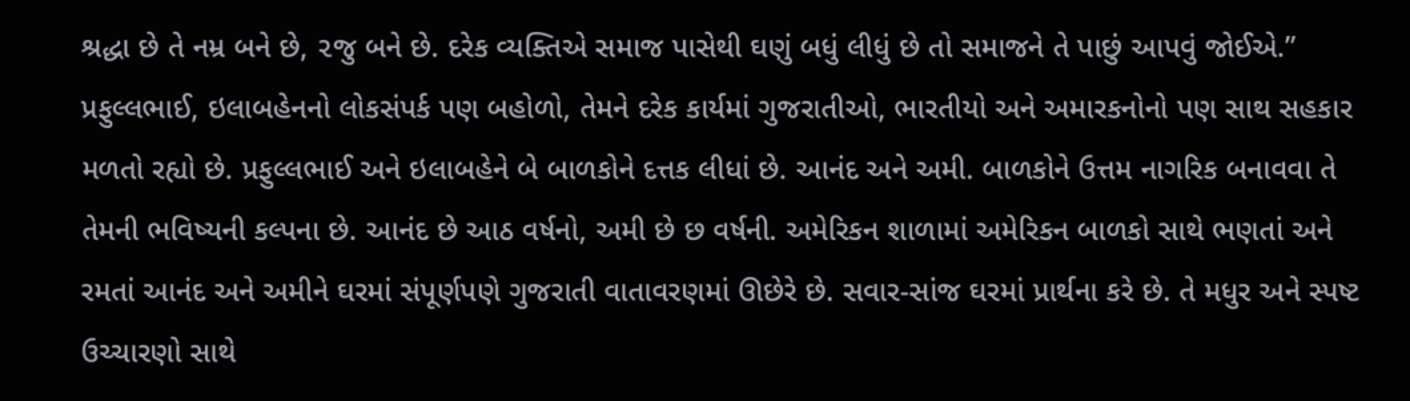શ્રદ્ધા છે તે નમ્ર બને છે, ૨જુ બને છે. દરેક વ્યક્તિએ સમાજ પાસેથી ઘણું બધું લીધું છે તો સમાજને તે પાછું આપવું જોઈએ.” પ્રફુલ્લભાઈ, ઇલાબહેનનો લોકસંપર્ક પણ બહોળો, તેમને દરેક કાર્યમાં ગુજરાતીઓ, ભારતીયો અને અમારકનોનો પણ સાથ સહકાર મળતો રહ્યો છે. પ્રફુલ્લભાઈ અને ઇલાબહેને બે બાળકોને દત્તક લીધાં છે. આનંદ અને અમી. બાળકોને ઉત્તમ નાગરિક બનાવવા તે તેમની ભવિષ્યની કલ્પના છે. આનંદ છે આઠ વર્ષનો, અમી છે છ વર્ષની. અમેરિકન શાળામાં અમેરિકન બાળકો સાથે ભણતાં અને રમતાં આનંદ અને અમીને ઘરમાં સંપૂર્ણપણે ગુજરાતી વાતાવરણમાં ઊછેરે છે. સવાર-સાંજ ઘરમાં પ્રાર્થના કરે છે. તે મધુર અને સ્પષ્ટ ઉચ્ચારણો સાથે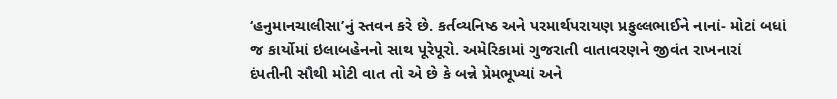‘હનુમાનચાલીસા’નું સ્તવન કરે છે. કર્તવ્યનિષ્ઠ અને પરમાર્થપરાયણ પ્રફુલ્લભાઈને નાનાં- મોટાં બધાં જ કાર્યોમાં ઇલાબહેનનો સાથ પૂરેપૂરો. અમેરિકામાં ગુજરાતી વાતાવરણને જીવંત રાખનારાં દંપતીની સૌથી મોટી વાત તો એ છે કે બન્ને પ્રેમભૂખ્યાં અને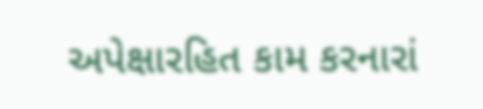અપેક્ષારહિત કામ કરનારાં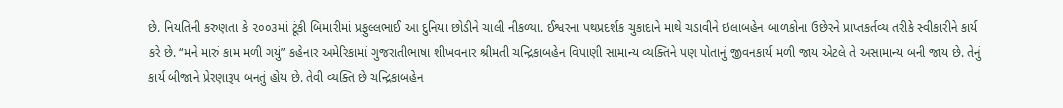છે. નિયતિની કરુણતા કે ૨૦૦૩માં ટૂંકી બિમારીમાં પ્રફુલ્લભાઈ આ દુનિયા છોડીને ચાલી નીકળ્યા. ઈશ્વરના પથપ્રદર્શક ચુકાદાને માથે ચડાવીને ઇલાબહેન બાળકોના ઉછેરને પ્રાપ્તકર્તવ્ય તરીકે સ્વીકારીને કાર્ય કરે છે. “મને મારું કામ મળી ગયું” કહેનાર અમેરિકામાં ગુજરાતીભાષા શીખવનાર શ્રીમતી ચન્દ્રિકાબહેન વિપાણી સામાન્ય વ્યક્તિને પણ પોતાનું જીવનકાર્ય મળી જાય એટલે તે અસામાન્ય બની જાય છે. તેનું કાર્ય બીજાને પ્રેરણારૂપ બનતું હોય છે. તેવી વ્યક્તિ છે ચન્દ્રિકાબહેન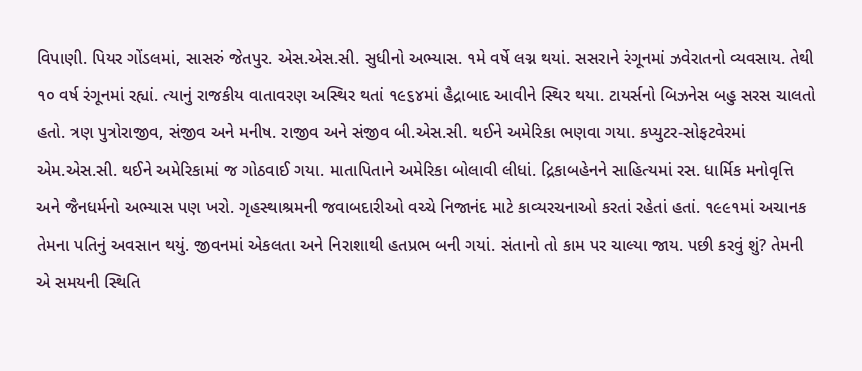વિપાણી. પિયર ગોંડલમાં, સાસરું જેતપુર. એસ.એસ.સી. સુધીનો અભ્યાસ. ૧મે વર્ષે લગ્ન થયાં. સસરાને રંગૂનમાં ઝવેરાતનો વ્યવસાય. તેથી ૧૦ વર્ષ રંગૂનમાં રહ્યાં. ત્યાનું રાજકીય વાતાવરણ અસ્થિર થતાં ૧૯૬૪માં હૈદ્રાબાદ આવીને સ્થિર થયા. ટાયર્સનો બિઝનેસ બહુ સરસ ચાલતો હતો. ત્રણ પુત્રોરાજીવ, સંજીવ અને મનીષ. રાજીવ અને સંજીવ બી.એસ.સી. થઈને અમેરિકા ભણવા ગયા. કપ્યુટર-સોફટવેરમાં એમ.એસ.સી. થઈને અમેરિકામાં જ ગોઠવાઈ ગયા. માતાપિતાને અમેરિકા બોલાવી લીધાં. દ્રિકાબહેનને સાહિત્યમાં રસ. ધાર્મિક મનોવૃત્તિ અને જૈનધર્મનો અભ્યાસ પણ ખરો. ગૃહસ્થાશ્રમની જવાબદારીઓ વચ્ચે નિજાનંદ માટે કાવ્યરચનાઓ કરતાં રહેતાં હતાં. ૧૯૯૧માં અચાનક તેમના પતિનું અવસાન થયું. જીવનમાં એકલતા અને નિરાશાથી હતપ્રભ બની ગયાં. સંતાનો તો કામ પર ચાલ્યા જાય. પછી કરવું શું? તેમની એ સમયની સ્થિતિ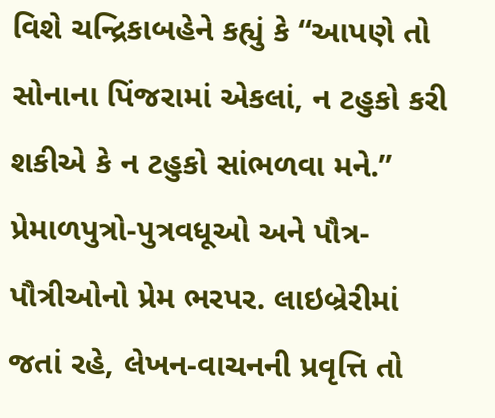વિશે ચન્દ્રિકાબહેને કહ્યું કે “આપણે તો સોનાના પિંજરામાં એકલાં, ન ટહુકો કરી શકીએ કે ન ટહુકો સાંભળવા મને.” પ્રેમાળપુત્રો-પુત્રવધૂઓ અને પૌત્ર-પૌત્રીઓનો પ્રેમ ભરપર. લાઇબ્રેરીમાં જતાં રહે, લેખન-વાચનની પ્રવૃત્તિ તો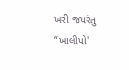ખરી જપરંતુ “ખાલીપો'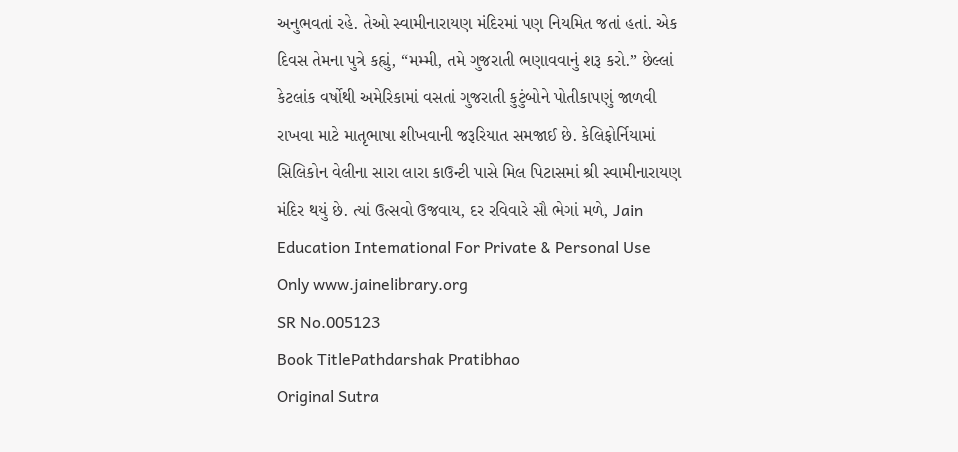અનુભવતાં રહે. તેઓ સ્વામીનારાયણ મંદિરમાં પણ નિયમિત જતાં હતાં. એક દિવસ તેમના પુત્રે કહ્યું, “મમ્મી, તમે ગુજરાતી ભણાવવાનું શરૂ કરો.” છેલ્લાં કેટલાંક વર્ષોથી અમેરિકામાં વસતાં ગુજરાતી કુટુંબોને પોતીકાપણું જાળવી રાખવા માટે માતૃભાષા શીખવાની જરૂરિયાત સમજાઈ છે. કેલિફોર્નિયામાં સિલિકોન વેલીના સારા લારા કાઉન્ટી પાસે મિલ પિટાસમાં શ્રી સ્વામીનારાયણ મંદિર થયું છે. ત્યાં ઉત્સવો ઉજવાય, દર રવિવારે સૌ ભેગાં મળે, Jain Education Intemational For Private & Personal Use Only www.jainelibrary.org
SR No.005123
Book TitlePathdarshak Pratibhao
Original Sutra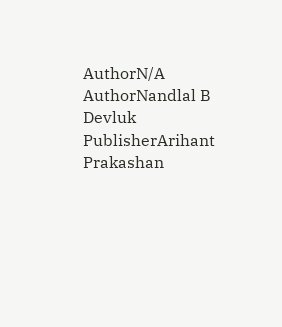AuthorN/A
AuthorNandlal B Devluk
PublisherArihant Prakashan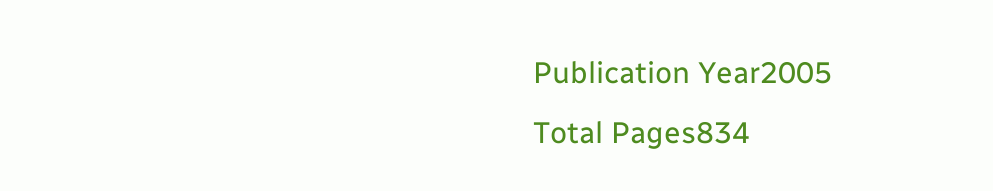Publication Year2005
Total Pages834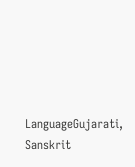LanguageGujarati, Sanskrit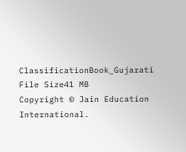ClassificationBook_Gujarati
File Size41 MB
Copyright © Jain Education International.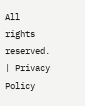All rights reserved. | Privacy Policy